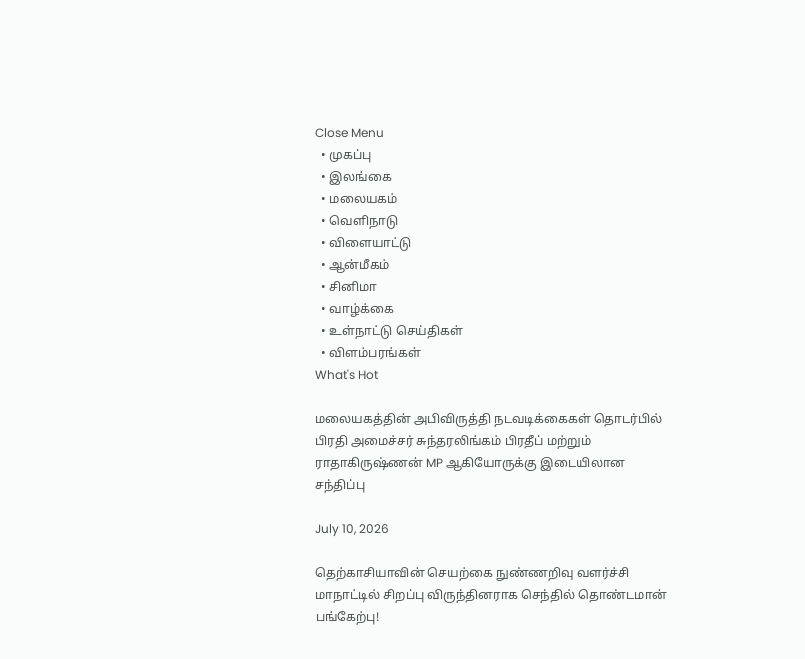Close Menu
  • முகப்பு
  • இலங்கை
  • மலையகம்
  • வெளிநாடு
  • விளையாட்டு
  • ஆன்மீகம்
  • சினிமா
  • வாழ்க்கை
  • உள்நாட்டு செய்திகள்
  • விளம்பரங்கள்
What's Hot

மலையகத்தின் அபிவிருத்தி நடவடிக்கைகள் தொடர்பில் பிரதி அமைச்சர் சுந்தரலிங்கம் பிரதீப் மற்றும் ராதாகிருஷ்ணன் MP ஆகியோருக்கு இடையிலான சந்திப்பு

July 10, 2026

தெற்காசியாவின் செயற்கை நுண்ணறிவு வளர்ச்சி மாநாட்டில் சிறப்பு விருந்தினராக செந்தில் தொண்டமான் பங்கேற்பு!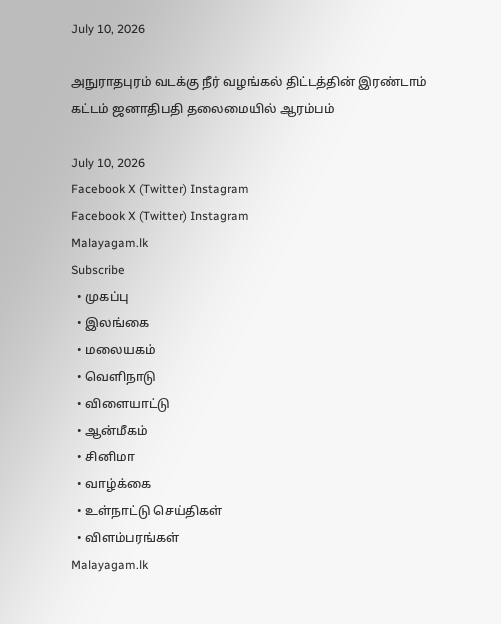July 10, 2026

அநுராதபுரம் வடக்கு நீர் வழங்கல் திட்டத்தின் இரண்டாம் கட்டம் ஜனாதிபதி தலைமையில் ஆரம்பம்

July 10, 2026
Facebook X (Twitter) Instagram
Facebook X (Twitter) Instagram
Malayagam.lk
Subscribe
  • முகப்பு
  • இலங்கை
  • மலையகம்
  • வெளிநாடு
  • விளையாட்டு
  • ஆன்மீகம்
  • சினிமா
  • வாழ்க்கை
  • உள்நாட்டு செய்திகள்
  • விளம்பரங்கள்
Malayagam.lk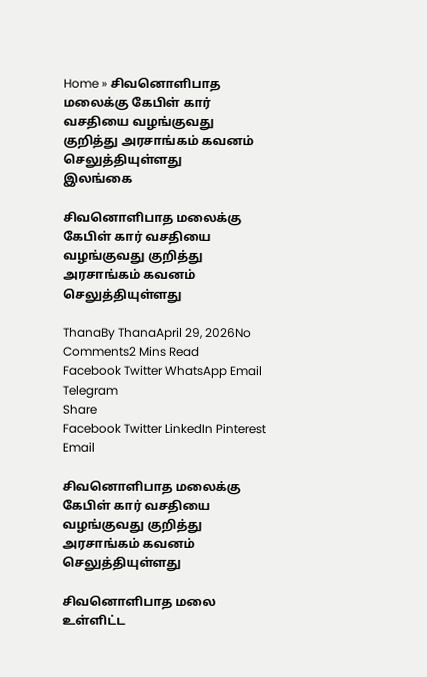Home » சிவனொளிபாத மலைக்கு கேபிள் கார் வசதியை வழங்குவது குறித்து அரசாங்கம் கவனம் செலுத்தியுள்ளது
இலங்கை

சிவனொளிபாத மலைக்கு கேபிள் கார் வசதியை வழங்குவது குறித்து அரசாங்கம் கவனம் செலுத்தியுள்ளது

ThanaBy ThanaApril 29, 2026No Comments2 Mins Read
Facebook Twitter WhatsApp Email Telegram
Share
Facebook Twitter LinkedIn Pinterest Email

சிவனொளிபாத மலைக்கு கேபிள் கார் வசதியை வழங்குவது குறித்து அரசாங்கம் கவனம் செலுத்தியுள்ளது

சிவனொளிபாத மலை உள்ளிட்ட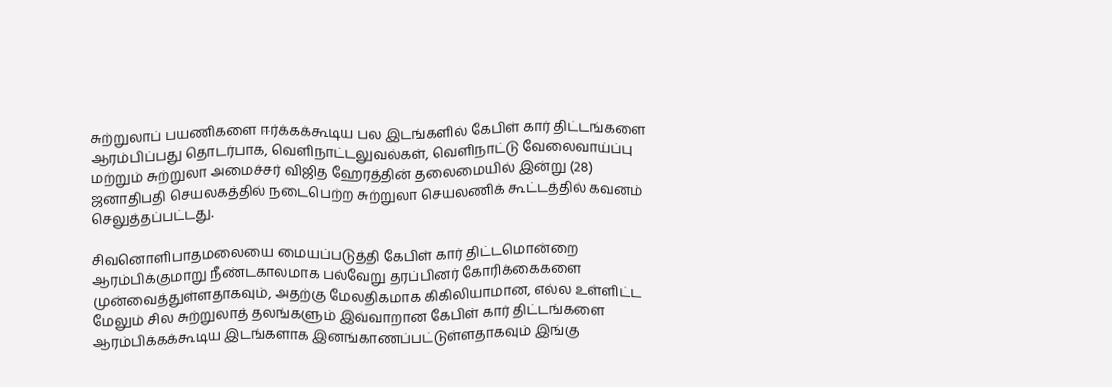சுற்றுலாப் பயணிகளை ஈர்க்கக்கூடிய பல இடங்களில் கேபிள் கார் திட்டங்களை ஆரம்பிப்பது தொடர்பாக, வெளிநாட்டலுவல்கள், வெளிநாட்டு வேலைவாய்ப்பு மற்றும் சுற்றுலா அமைச்சர் விஜித ஹேரத்தின் தலைமையில் இன்று (28) ஜனாதிபதி செயலகத்தில் நடைபெற்ற சுற்றுலா செயலணிக் கூட்டத்தில் கவனம் செலுத்தப்பட்டது.

சிவனொளிபாதமலையை மையப்படுத்தி கேபிள் கார் திட்டமொன்றை ஆரம்பிக்குமாறு நீண்டகாலமாக பல்வேறு தரப்பினர் கோரிக்கைகளை முன்வைத்துள்ளதாகவும், அதற்கு மேலதிகமாக கிகிலியாமான, எல்ல உள்ளிட்ட மேலும் சில சுற்றுலாத் தலங்களும் இவ்வாறான கேபிள் கார் திட்டங்களை ஆரம்பிக்கக்கூடிய இடங்களாக இனங்காணப்பட்டுள்ளதாகவும் இங்கு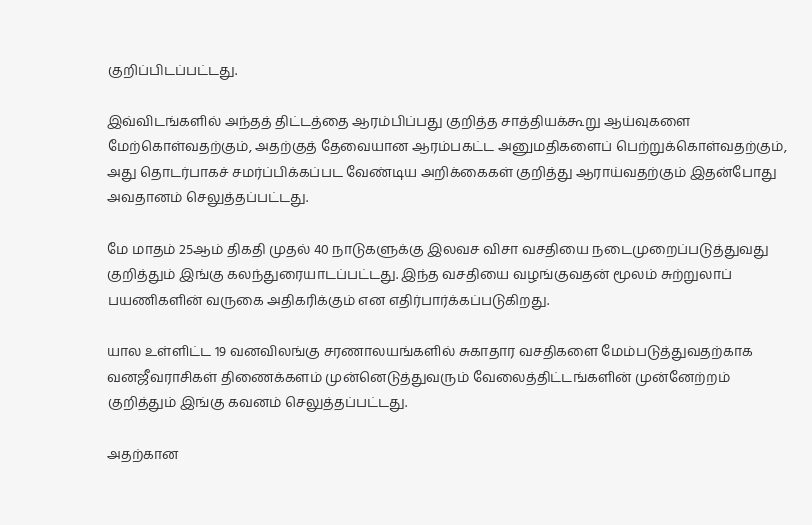குறிப்பிடப்பட்டது.

இவ்விடங்களில் அந்தத் திட்டத்தை ஆரம்பிப்பது குறித்த சாத்தியக்கூறு ஆய்வுகளை மேற்கொள்வதற்கும், அதற்குத் தேவையான ஆரம்பகட்ட அனுமதிகளைப் பெற்றுக்கொள்வதற்கும், அது தொடர்பாகச் சமர்ப்பிக்கப்பட வேண்டிய அறிக்கைகள் குறித்து ஆராய்வதற்கும் இதன்போது அவதானம் செலுத்தப்பட்டது.

மே மாதம் 25ஆம் திகதி முதல் 40 நாடுகளுக்கு இலவச விசா வசதியை நடைமுறைப்படுத்துவது குறித்தும் இங்கு கலந்துரையாடப்பட்டது. இந்த வசதியை வழங்குவதன் மூலம் சுற்றுலாப் பயணிகளின் வருகை அதிகரிக்கும் என எதிர்பார்க்கப்படுகிறது.

யால உள்ளிட்ட 19 வனவிலங்கு சரணாலயங்களில் சுகாதார வசதிகளை மேம்படுத்துவதற்காக வனஜீவராசிகள் திணைக்களம் முன்னெடுத்துவரும் வேலைத்திட்டங்களின் முன்னேற்றம் குறித்தும் இங்கு கவனம் செலுத்தப்பட்டது.

அதற்கான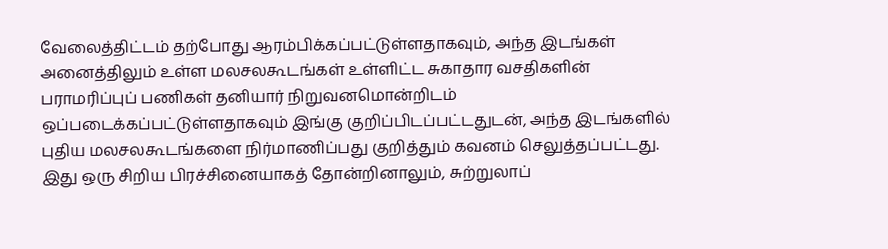வேலைத்திட்டம் தற்போது ஆரம்பிக்கப்பட்டுள்ளதாகவும், அந்த இடங்கள் அனைத்திலும் உள்ள மலசலகூடங்கள் உள்ளிட்ட சுகாதார வசதிகளின் பராமரிப்புப் பணிகள் தனியார் நிறுவனமொன்றிடம் ஒப்படைக்கப்பட்டுள்ளதாகவும் இங்கு குறிப்பிடப்பட்டதுடன், அந்த இடங்களில் புதிய மலசலகூடங்களை நிர்மாணிப்பது குறித்தும் கவனம் செலுத்தப்பட்டது. இது ஒரு சிறிய பிரச்சினையாகத் தோன்றினாலும், சுற்றுலாப்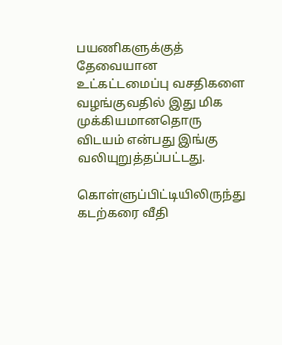பயணிகளுக்குத் தேவையான உட்கட்டமைப்பு வசதிகளை வழங்குவதில் இது மிக முக்கியமானதொரு விடயம் என்பது இங்கு வலியுறுத்தப்பட்டது.

கொள்ளுப்பிட்டியிலிருந்து கடற்கரை வீதி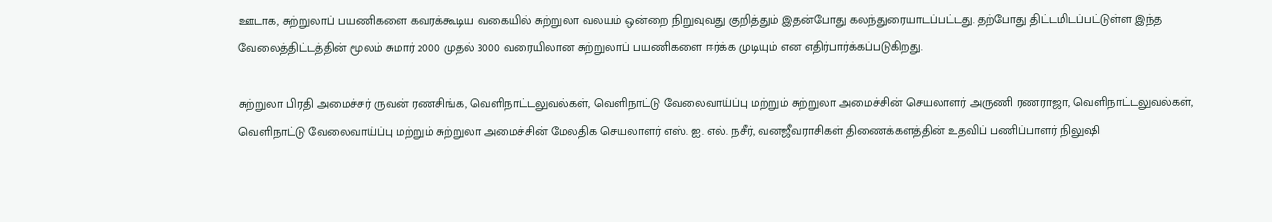ஊடாக, சுற்றுலாப் பயணிகளை கவரக்கூடிய வகையில் சுற்றுலா வலயம் ஒன்றை நிறுவுவது குறித்தும் இதன்போது கலந்துரையாடப்பட்டது. தற்போது திட்டமிடப்பட்டுள்ள இந்த வேலைத்திட்டத்தின் மூலம் சுமார் 2000 முதல் 3000 வரையிலான சுற்றுலாப் பயணிகளை ஈர்க்க முடியும் என எதிர்பார்க்கப்படுகிறது.

சுற்றுலா பிரதி அமைச்சர் ருவன் ரணசிங்க, வெளிநாட்டலுவல்கள், வெளிநாட்டு வேலைவாய்ப்பு மற்றும் சுற்றுலா அமைச்சின் செயலாளர் அருணி ரணராஜா, வெளிநாட்டலுவல்கள், வெளிநாட்டு வேலைவாய்ப்பு மற்றும் சுற்றுலா அமைச்சின் மேலதிக செயலாளர் எஸ். ஐ. எல். நசீர், வனஜீவராசிகள் திணைக்களத்தின் உதவிப் பணிப்பாளர் நிலுஷி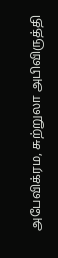அபேவிக்ரம, சுற்றுலா அபிவிருத்தி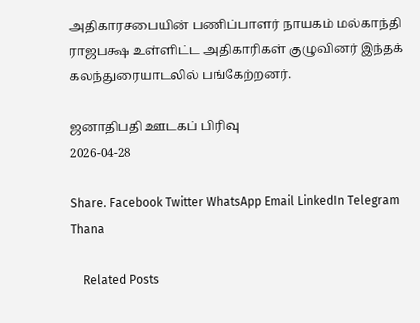அதிகாரசபையின் பணிப்பாளர் நாயகம் மல்காந்தி ராஜபக்ஷ உள்ளிட்ட அதிகாரிகள் குழுவினர் இந்தக் கலந்துரையாடலில் பங்கேற்றனர்.

ஜனாதிபதி ஊடகப் பிரிவு
2026-04-28

Share. Facebook Twitter WhatsApp Email LinkedIn Telegram
Thana

    Related Posts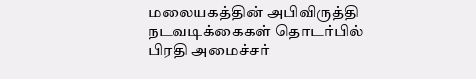மலையகத்தின் அபிவிருத்தி நடவடிக்கைகள் தொடர்பில் பிரதி அமைச்சர்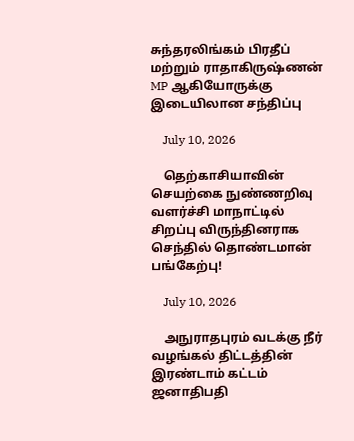சுந்தரலிங்கம் பிரதீப் மற்றும் ராதாகிருஷ்ணன் MP ஆகியோருக்கு இடையிலான சந்திப்பு

    July 10, 2026

    தெற்காசியாவின் செயற்கை நுண்ணறிவு வளர்ச்சி மாநாட்டில் சிறப்பு விருந்தினராக செந்தில் தொண்டமான் பங்கேற்பு!

    July 10, 2026

    அநுராதபுரம் வடக்கு நீர் வழங்கல் திட்டத்தின் இரண்டாம் கட்டம் ஜனாதிபதி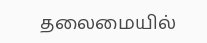தலைமையில்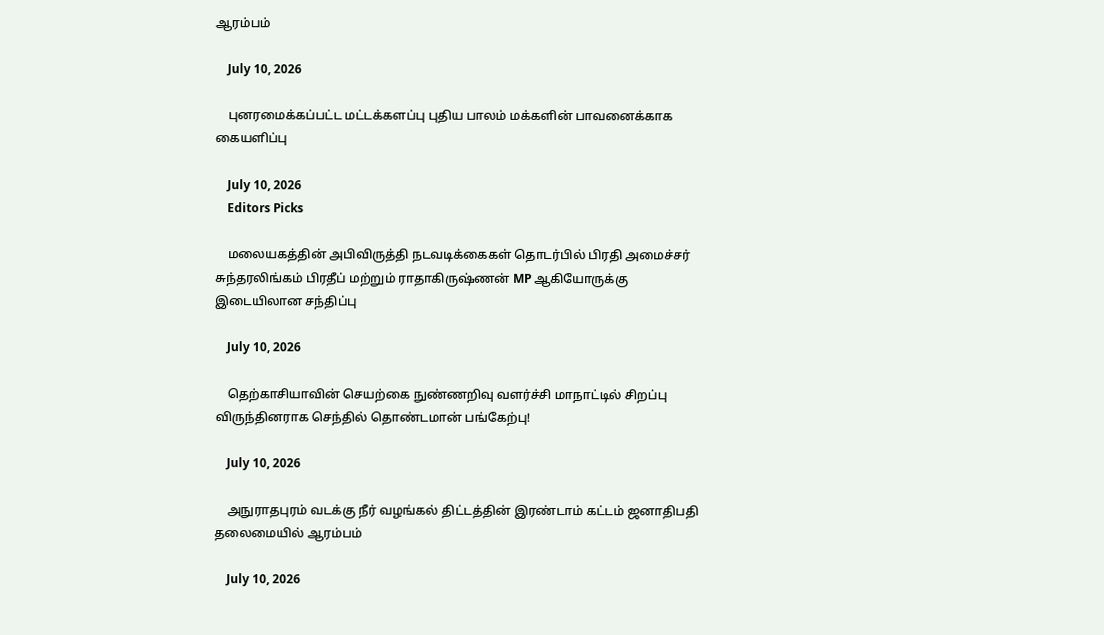ஆரம்பம்

    July 10, 2026

    புனரமைக்கப்பட்ட மட்டக்களப்பு புதிய பாலம் மக்களின் பாவனைக்காக கையளிப்பு

    July 10, 2026
    Editors Picks

    மலையகத்தின் அபிவிருத்தி நடவடிக்கைகள் தொடர்பில் பிரதி அமைச்சர் சுந்தரலிங்கம் பிரதீப் மற்றும் ராதாகிருஷ்ணன் MP ஆகியோருக்கு இடையிலான சந்திப்பு

    July 10, 2026

    தெற்காசியாவின் செயற்கை நுண்ணறிவு வளர்ச்சி மாநாட்டில் சிறப்பு விருந்தினராக செந்தில் தொண்டமான் பங்கேற்பு!

    July 10, 2026

    அநுராதபுரம் வடக்கு நீர் வழங்கல் திட்டத்தின் இரண்டாம் கட்டம் ஜனாதிபதி தலைமையில் ஆரம்பம்

    July 10, 2026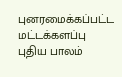புனரமைக்கப்பட்ட மட்டக்களப்பு புதிய பாலம்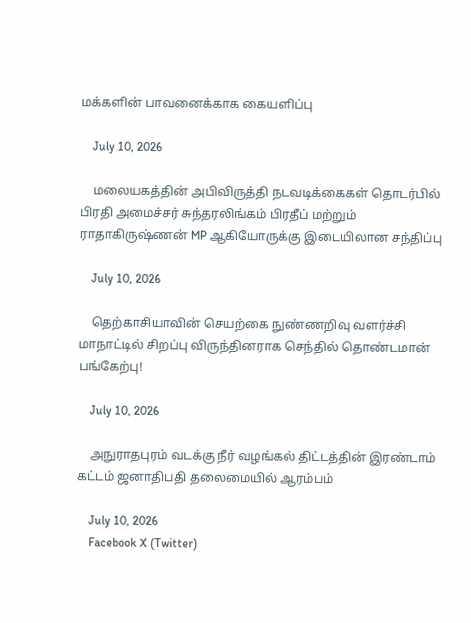மக்களின் பாவனைக்காக கையளிப்பு

    July 10, 2026

    மலையகத்தின் அபிவிருத்தி நடவடிக்கைகள் தொடர்பில் பிரதி அமைச்சர் சுந்தரலிங்கம் பிரதீப் மற்றும் ராதாகிருஷ்ணன் MP ஆகியோருக்கு இடையிலான சந்திப்பு

    July 10, 2026

    தெற்காசியாவின் செயற்கை நுண்ணறிவு வளர்ச்சி மாநாட்டில் சிறப்பு விருந்தினராக செந்தில் தொண்டமான் பங்கேற்பு!

    July 10, 2026

    அநுராதபுரம் வடக்கு நீர் வழங்கல் திட்டத்தின் இரண்டாம் கட்டம் ஜனாதிபதி தலைமையில் ஆரம்பம்

    July 10, 2026
    Facebook X (Twitter)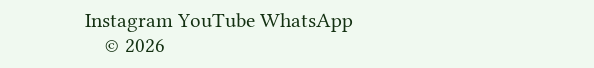Instagram YouTube WhatsApp
    © 2026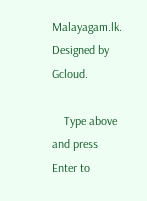Malayagam.lk. Designed by Gcloud.

    Type above and press Enter to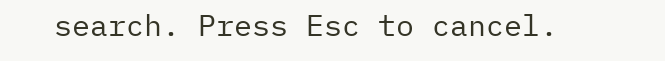search. Press Esc to cancel.